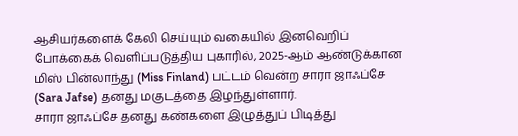ஆசியர்களைக் கேலி செய்யும் வகையில் இனவெறிப் போக்கைக் வெளிப்படுத்திய புகாரில், 2025-ஆம் ஆண்டுக்கான மிஸ் பின்லாந்து (Miss Finland) பட்டம் வென்ற சாரா ஜாஃப்சே (Sara Jafse) தனது மகுடத்தை இழந்துள்ளார்.
சாரா ஜாஃப்சே தனது கண்களை இழுத்துப் பிடித்து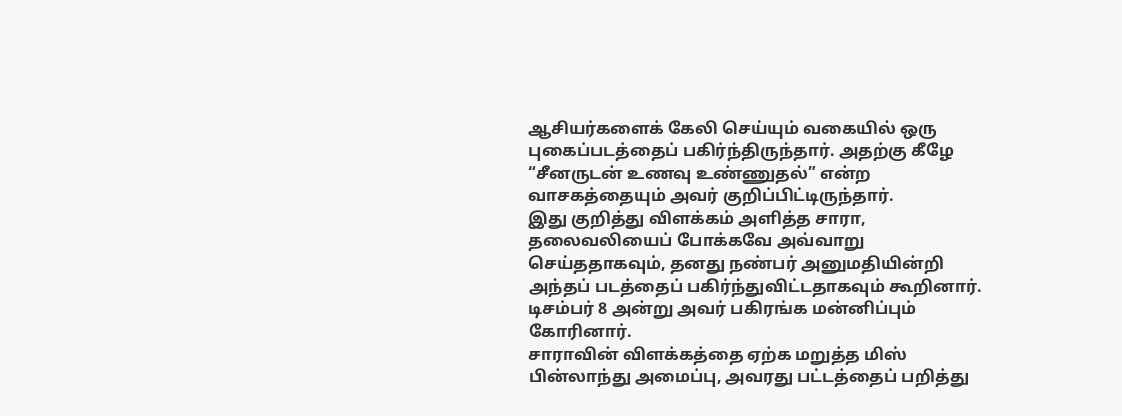ஆசியர்களைக் கேலி செய்யும் வகையில் ஒரு புகைப்படத்தைப் பகிர்ந்திருந்தார். அதற்கு கீழே “சீனருடன் உணவு உண்ணுதல்” என்ற வாசகத்தையும் அவர் குறிப்பிட்டிருந்தார்.
இது குறித்து விளக்கம் அளித்த சாரா, தலைவலியைப் போக்கவே அவ்வாறு செய்ததாகவும், தனது நண்பர் அனுமதியின்றி அந்தப் படத்தைப் பகிர்ந்துவிட்டதாகவும் கூறினார். டிசம்பர் 8 அன்று அவர் பகிரங்க மன்னிப்பும் கோரினார்.
சாராவின் விளக்கத்தை ஏற்க மறுத்த மிஸ் பின்லாந்து அமைப்பு, அவரது பட்டத்தைப் பறித்து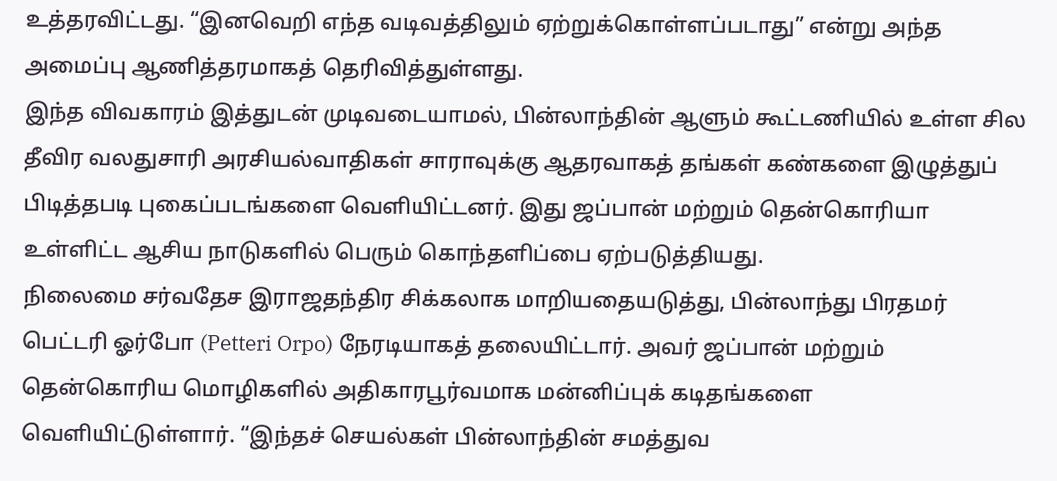உத்தரவிட்டது. “இனவெறி எந்த வடிவத்திலும் ஏற்றுக்கொள்ளப்படாது” என்று அந்த அமைப்பு ஆணித்தரமாகத் தெரிவித்துள்ளது.
இந்த விவகாரம் இத்துடன் முடிவடையாமல், பின்லாந்தின் ஆளும் கூட்டணியில் உள்ள சில தீவிர வலதுசாரி அரசியல்வாதிகள் சாராவுக்கு ஆதரவாகத் தங்கள் கண்களை இழுத்துப் பிடித்தபடி புகைப்படங்களை வெளியிட்டனர். இது ஜப்பான் மற்றும் தென்கொரியா உள்ளிட்ட ஆசிய நாடுகளில் பெரும் கொந்தளிப்பை ஏற்படுத்தியது.
நிலைமை சர்வதேச இராஜதந்திர சிக்கலாக மாறியதையடுத்து, பின்லாந்து பிரதமர் பெட்டரி ஓர்போ (Petteri Orpo) நேரடியாகத் தலையிட்டார். அவர் ஜப்பான் மற்றும் தென்கொரிய மொழிகளில் அதிகாரபூர்வமாக மன்னிப்புக் கடிதங்களை வெளியிட்டுள்ளார். “இந்தச் செயல்கள் பின்லாந்தின் சமத்துவ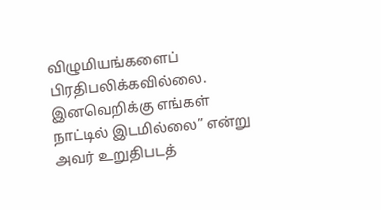விழுமியங்களைப் பிரதிபலிக்கவில்லை. இனவெறிக்கு எங்கள் நாட்டில் இடமில்லை” என்று அவர் உறுதிபடத்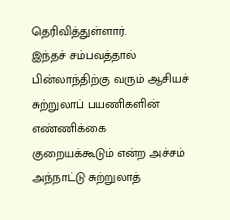தெரிவித்துள்ளார்.
இந்தச் சம்பவத்தால் பின்லாந்திற்கு வரும் ஆசியச் சுற்றுலாப் பயணிகளின் எண்ணிக்கை குறையக்கூடும் என்ற அச்சம் அந்நாட்டு சுற்றுலாத்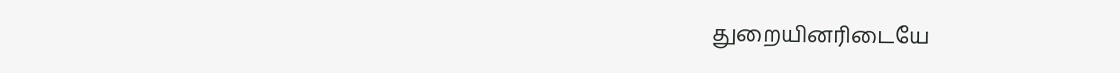துறையினரிடையே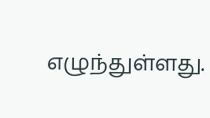எழுந்துள்ளது.